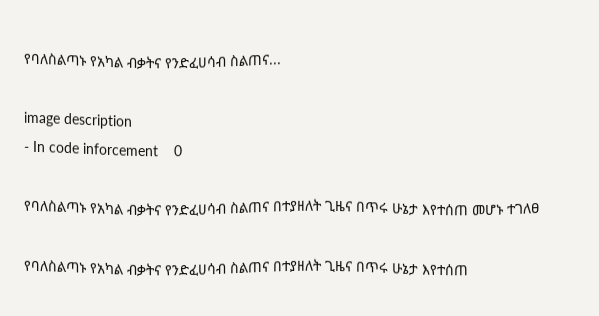የባለስልጣኑ የአካል ብቃትና የንድፈሀሳብ ስልጠና...

image description
- In code inforcement    0

የባለስልጣኑ የአካል ብቃትና የንድፈሀሳብ ስልጠና በተያዘለት ጊዜና በጥሩ ሁኔታ እየተሰጠ መሆኑ ተገለፀ

የባለስልጣኑ የአካል ብቃትና የንድፈሀሳብ ስልጠና በተያዘለት ጊዜና በጥሩ ሁኔታ እየተሰጠ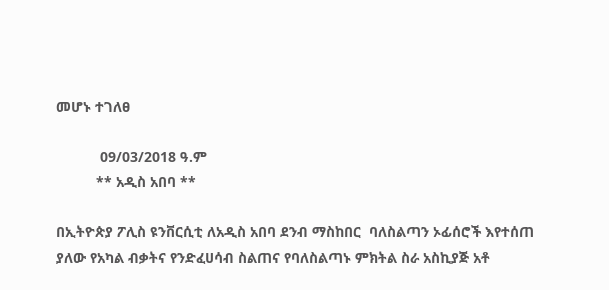መሆኑ ተገለፀ

           09/03/2018 ዓ.ም
          ** አዲስ አበባ **

በኢትዮጵያ ፖሊስ ዩንቨርሲቲ ለአዲስ አበባ ደንብ ማስከበር  ባለስልጣን ኦፊሰሮች እየተሰጠ ያለው የአካል ብቃትና የንድፈሀሳብ ስልጠና የባለስልጣኑ ምክትል ስራ አስኪያጅ አቶ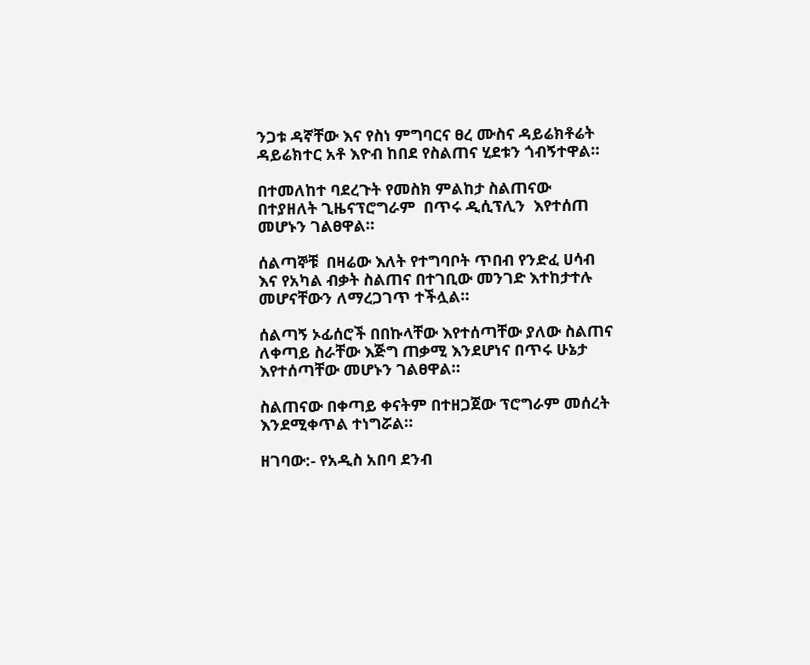ንጋቱ ዳኛቸው እና የስነ ምግባርና ፀረ ሙስና ዳይሬክቶሬት ዳይሬክተር አቶ እዮብ ከበደ የስልጠና ሂደቱን ጎብኝተዋል።

በተመለከተ ባደረጉት የመስክ ምልከታ ስልጠናው በተያዘለት ጊዜናፕሮግራም  በጥሩ ዲሲፕሊን  እየተሰጠ መሆኑን ገልፀዋል።

ሰልጣኞቹ  በዛሬው እለት የተግባቦት ጥበብ የንድፈ ሀሳብ እና የአካል ብቃት ስልጠና በተገቢው መንገድ እተከታተሉ መሆናቸውን ለማረጋገጥ ተችሏል።

ሰልጣኝ ኦፊሰሮች በበኩላቸው እየተሰጣቸው ያለው ስልጠና ለቀጣይ ስራቸው እጅግ ጠቃሚ እንደሆነና በጥሩ ሁኔታ እየተሰጣቸው መሆኑን ገልፀዋል።

ስልጠናው በቀጣይ ቀናትም በተዘጋጀው ፕሮግራም መሰረት እንደሚቀጥል ተነግሯል።

ዘገባው:- የአዲስ አበባ ደንብ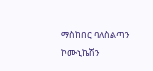ማስከበር ባለስልጣን ኮሙኒኬሽን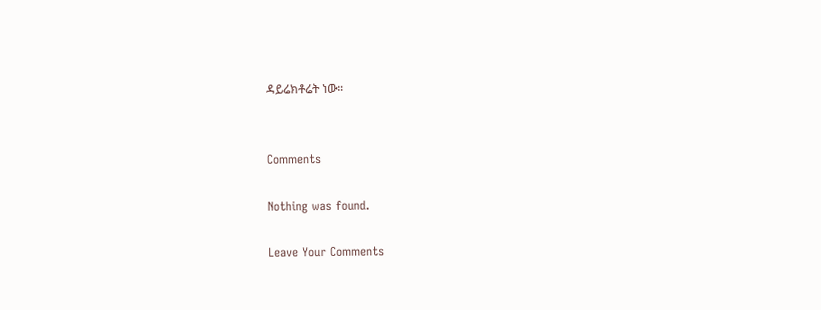ዳይሬክቶሬት ነው።


Comments

Nothing was found.

Leave Your Comments